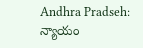Andhra Pradseh: న్యాయం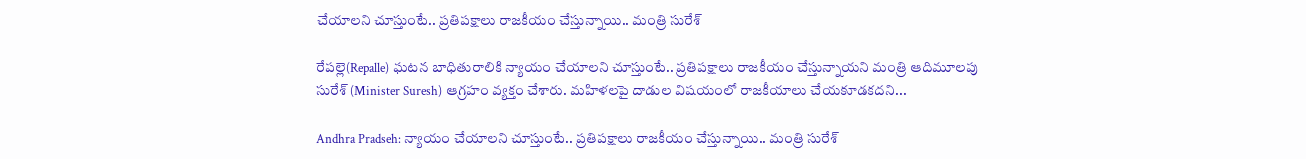చేయాలని చూస్తుంటే.. ప్రతిపక్షాలు రాజకీయం చేస్తున్నాయి.. మంత్రి సురేశ్

రేపల్లె(Repalle) ఘటన బాధితురాలికి న్యాయం చేయాలని చూస్తుంటే.. ప్రతిపక్షాలు రాజకీయం చేస్తున్నాయని మంత్రి ఆదిమూలపు సురేశ్ (Minister Suresh) ఆగ్రహం వ్యక్తం చేశారు. మహిళలపై దాడుల విషయంలో రాజకీయాలు చేయకూడకదని...

Andhra Pradseh: న్యాయం చేయాలని చూస్తుంటే.. ప్రతిపక్షాలు రాజకీయం చేస్తున్నాయి.. మంత్రి సురేశ్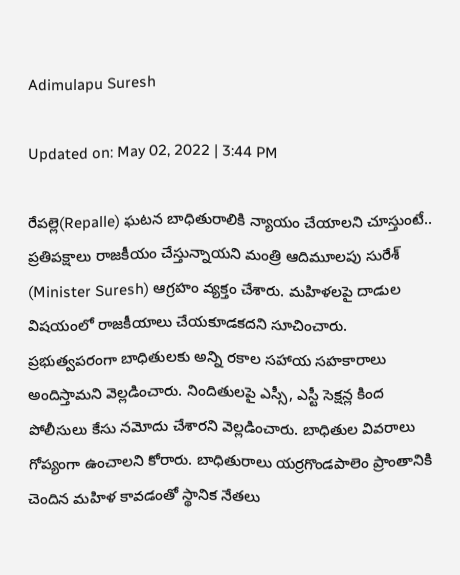Adimulapu Suresh

Updated on: May 02, 2022 | 3:44 PM

రేపల్లె(Repalle) ఘటన బాధితురాలికి న్యాయం చేయాలని చూస్తుంటే.. ప్రతిపక్షాలు రాజకీయం చేస్తున్నాయని మంత్రి ఆదిమూలపు సురేశ్ (Minister Suresh) ఆగ్రహం వ్యక్తం చేశారు. మహిళలపై దాడుల విషయంలో రాజకీయాలు చేయకూడకదని సూచించారు. ప్రభుత్వపరంగా బాధితులకు అన్ని రకాల సహాయ సహకారాలు అందిస్తామని వెల్లడించారు. నిందితులపై ఎస్సీ, ఎస్టీ సెక్షన్ల కింద పోలీసులు కేసు నమోదు చేశారని వెల్లడించారు. బాధితుల వివరాలు గోప్యంగా ఉంచాలని కోరారు. బాధితురాలు యర్రగొండపాలెం ప్రాంతానికి చెందిన మహిళ కావడంతో స్థానిక నేతలు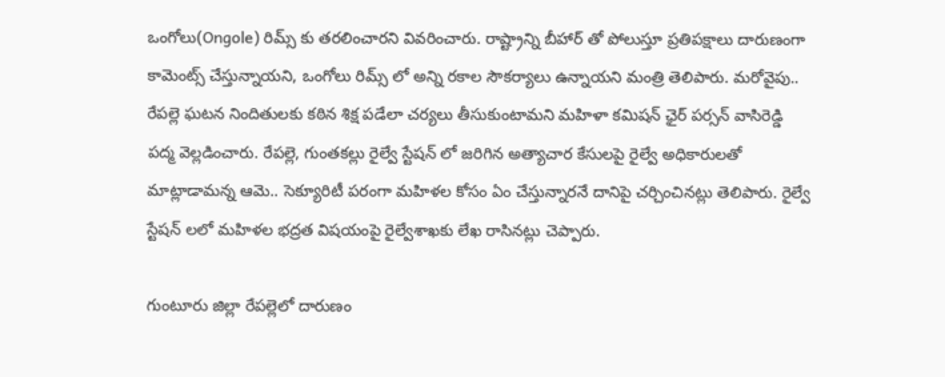ఒంగోలు(Ongole) రిమ్స్ కు తరలించారని వివరించారు. రాష్ట్రాన్ని బీహార్ తో పోలుస్తూ ప్రతిపక్షాలు దారుణంగా కామెంట్స్ చేస్తున్నాయని, ఒంగోలు రిమ్స్ లో అన్ని రకాల సౌకర్యాలు ఉన్నాయని మంత్రి తెలిపారు. మరోవైపు.. రేపల్లె ఘటన నిందితులకు కఠిన శిక్ష పడేలా చర్యలు తీసుకుంటామని మహిళా కమిషన్ ఛైర్ పర్సన్ వాసిరెడ్డి పద్మ వెల్లడించారు. రేపల్లె, గుంతకల్లు రైల్వే స్టేషన్ లో జరిగిన అత్యాచార కేసులపై రైల్వే అధికారులతో మాట్లాడామన్న ఆమె.. సెక్యూరిటీ పరంగా మహిళల కోసం ఏం చేస్తున్నారనే దానిపై చర్చించినట్లు తెలిపారు. రైల్వే స్టేషన్ లలో మహిళల భద్రత విషయంపై రైల్వేశాఖకు లేఖ రాసినట్లు చెప్పారు.

గుంటూరు జిల్లా రేపల్లెలో దారుణం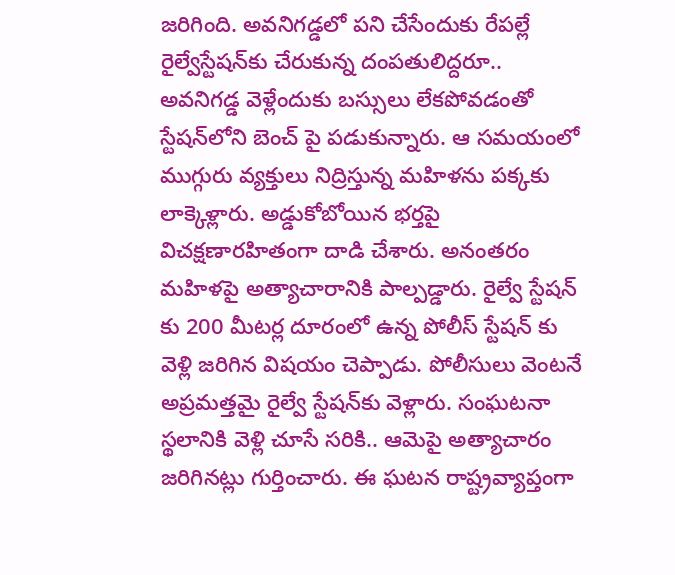జరిగింది. అవనిగడ్డలో పని చేసేందుకు రేపల్లే రైల్వేస్టేషన్‌కు చేరుకున్న దంపతులిద్దరూ.. అవనిగడ్డ వెళ్లేందుకు బస్సులు లేకపోవడంతో స్టేషన్‌లోని బెంచ్ పై పడుకున్నారు. ఆ సమయంలో ముగ్గురు వ్యక్తులు నిద్రిస్తున్న మహిళను పక్కకు లాక్కెళ్లారు. అడ్డుకోబోయిన భర్తపై విచక్షణారహితంగా దాడి చేశారు. అనంతరం మహిళపై అత్యాచారానికి పాల్పడ్డారు. రైల్వే స్టేషన్ కు 200 మీటర్ల దూరంలో ఉన్న పోలీస్ స్టేషన్‌ కు వెళ్లి జరిగిన విషయం చెప్పాడు. పోలీసులు వెంటనే అప్రమత్తమై రైల్వే స్టేషన్‌కు వెళ్లారు. సంఘటనా స్థలానికి వెళ్లి చూసే సరికి.. ఆమెపై అత్యాచారం జరిగినట్లు గుర్తించారు. ఈ ఘటన రాష్ట్రవ్యాప్తంగా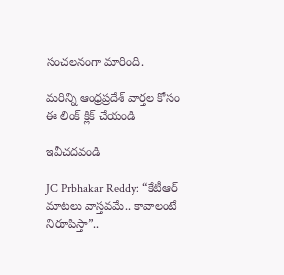సంచలనంగా మారింది.

మరిన్ని ఆంధ్రప్రదేశ్ వార్తల కోసం ఈ లింక్ క్లిక్ చేయండి

ఇవీచదవండి

JC Prbhakar Reddy: “కేటీఆర్ మాటలు వాస్తవమే.. కావాలంటే నిరూపిస్తా”..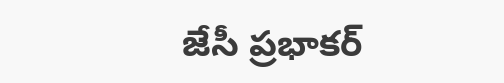జేసీ ప్రభాకర్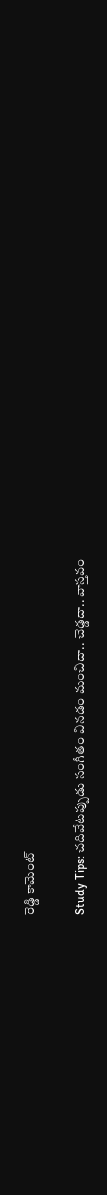రెడ్డి కామెంట్

Study Tips: చదివేటప్పుడు సంగీతం వినడం మంచిదా.. చెడ్డదా.. వాస్తవం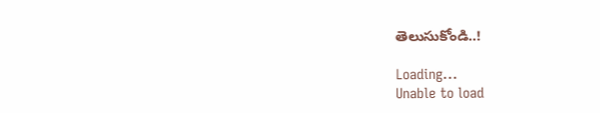తెలుసుకోండి..!

Loading...
Unable to load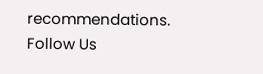recommendations.
Follow Us